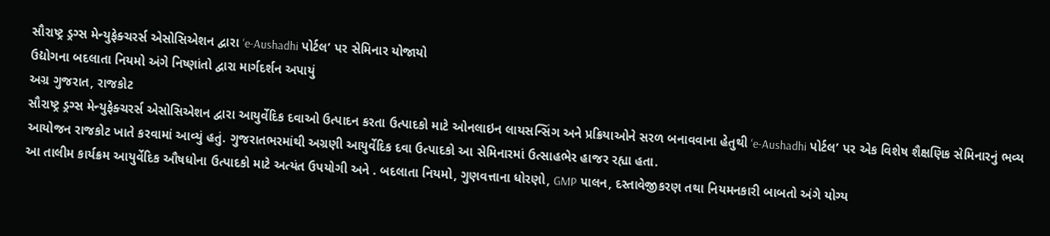સૌરાષ્ટ્ર ડ્રગ્સ મેન્યુફેક્ચરર્સ એસોસિએશન દ્વારા ‘e-Aushadhi પોર્ટલ’ પર સેમિનાર યોજાયો
ઉદ્યોગના બદલાતા નિયમો અંગે નિષ્ણાંતો દ્વારા માર્ગદર્શન અપાયું
અગ્ર ગુજરાત, રાજકોટ
સૌરાષ્ટ્ર ડ્રગ્સ મેન્યુફેક્ચરર્સ એસોસિએશન દ્વારા આયુર્વેદિક દવાઓ ઉત્પાદન કરતા ઉત્પાદકો માટે ઓનલાઇન લાયસન્સિંગ અને પ્રક્રિયાઓને સરળ બનાવવાના હેતુથી ‘e-Aushadhi પોર્ટલ’ પર એક વિશેષ શૈક્ષણિક સેમિનારનું ભવ્ય આયોજન રાજકોટ ખાતે કરવામાં આવ્યું હતું. ગુજરાતભરમાંથી અગ્રણી આયુર્વેદિક દવા ઉત્પાદકો આ સેમિનારમાં ઉત્સાહભેર હાજર રહ્યા હતા.
આ તાલીમ કાર્યક્રમ આયુર્વેદિક ઔષધોના ઉત્પાદકો માટે અત્યંત ઉપયોગી અને . બદલાતા નિયમો, ગુણવત્તાના ધોરણો, GMP પાલન, દસ્તાવેજીકરણ તથા નિયમનકારી બાબતો અંગે યોગ્ય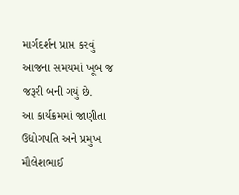માર્ગદર્શન પ્રાપ્ત કરવું આજના સમયમાં ખૂબ જ જરૂરી બની ગયું છે.
આ કાર્યક્રમમાં જાણીતા ઉદ્યોગપતિ અને પ્રમુખ મૌલેશભાઈ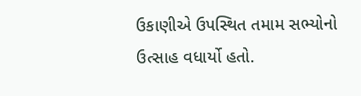ઉકાણીએ ઉપસ્થિત તમામ સભ્યોનો ઉત્સાહ વધાર્યો હતો.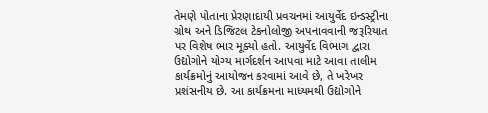તેમણે પોતાના પ્રેરણાદાયી પ્રવચનમાં આયુર્વેદ ઇન્ડસ્ટ્રીના ગ્રોથ અને ડિજિટલ ટેકનોલોજી અપનાવવાની જરૂરિયાત પર વિશેષ ભાર મૂક્યો હતો. આયુર્વેદ વિભાગ દ્વારા ઉદ્યોગોને યોગ્ય માર્ગદર્શન આપવા માટે આવા તાલીમ કાર્યક્રમોનું આયોજન કરવામાં આવે છે, તે ખરેખર પ્રશંસનીય છે. આ કાર્યક્રમના માધ્યમથી ઉદ્યોગોને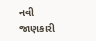નવી જાણકારી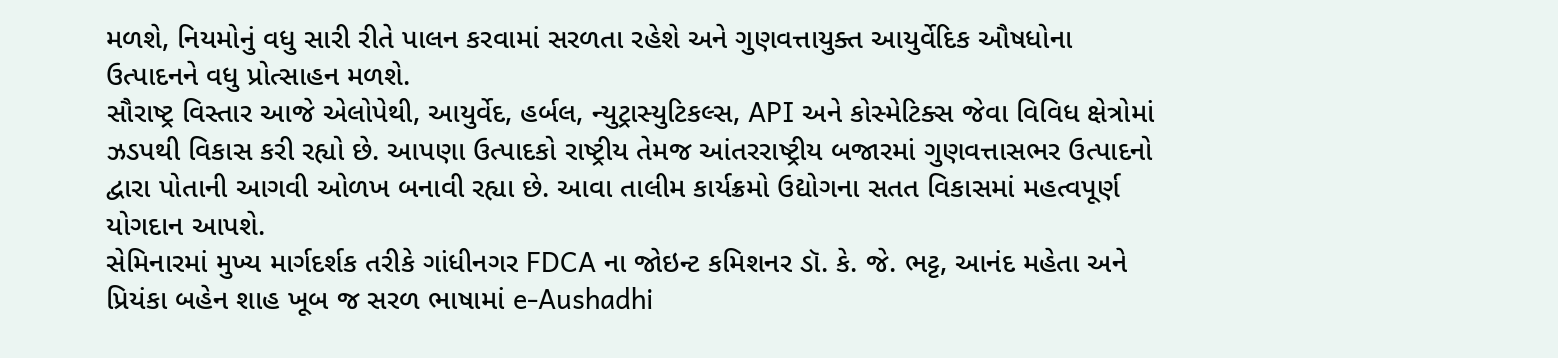મળશે, નિયમોનું વધુ સારી રીતે પાલન કરવામાં સરળતા રહેશે અને ગુણવત્તાયુક્ત આયુર્વેદિક ઔષધોના ઉત્પાદનને વધુ પ્રોત્સાહન મળશે.
સૌરાષ્ટ્ર વિસ્તાર આજે એલોપેથી, આયુર્વેદ, હર્બલ, ન્યુટ્રાસ્યુટિકલ્સ, API અને કોસ્મેટિક્સ જેવા વિવિધ ક્ષેત્રોમાં ઝડપથી વિકાસ કરી રહ્યો છે. આપણા ઉત્પાદકો રાષ્ટ્રીય તેમજ આંતરરાષ્ટ્રીય બજારમાં ગુણવત્તાસભર ઉત્પાદનો દ્વારા પોતાની આગવી ઓળખ બનાવી રહ્યા છે. આવા તાલીમ કાર્યક્રમો ઉદ્યોગના સતત વિકાસમાં મહત્વપૂર્ણ યોગદાન આપશે.
સેમિનારમાં મુખ્ય માર્ગદર્શક તરીકે ગાંધીનગર FDCA ના જોઇન્ટ કમિશનર ડૉ. કે. જે. ભટ્ટ, આનંદ મહેતા અને પ્રિયંકા બહેન શાહ ખૂબ જ સરળ ભાષામાં e-Aushadhi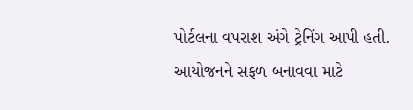પોર્ટલના વપરાશ અંગે ટ્રેનિંગ આપી હતી.
આયોજનને સફળ બનાવવા માટે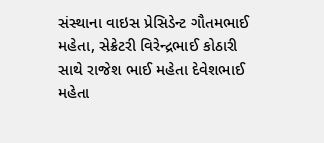સંસ્થાના વાઇસ પ્રેસિડેન્ટ ગૌતમભાઈ મહેતા, સેક્રેટરી વિરેન્દ્રભાઈ કોઠારી સાથે રાજેશ ભાઈ મહેતા દેવેશભાઈ મહેતા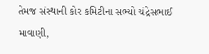તેમજ સંસ્થાની કોર કમિટીના સભ્યો ચંદ્રેસભાઈ માવાણી,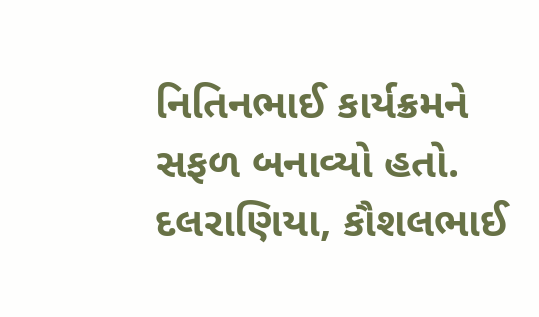નિતિનભાઈ કાર્યક્રમને સફળ બનાવ્યો હતો. દલરાણિયા, કૌશલભાઈ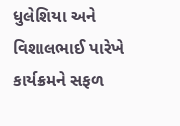ધુલેશિયા અને વિશાલભાઈ પારેખે કાર્યક્રમને સફળ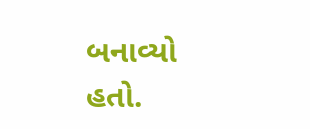બનાવ્યો હતો.